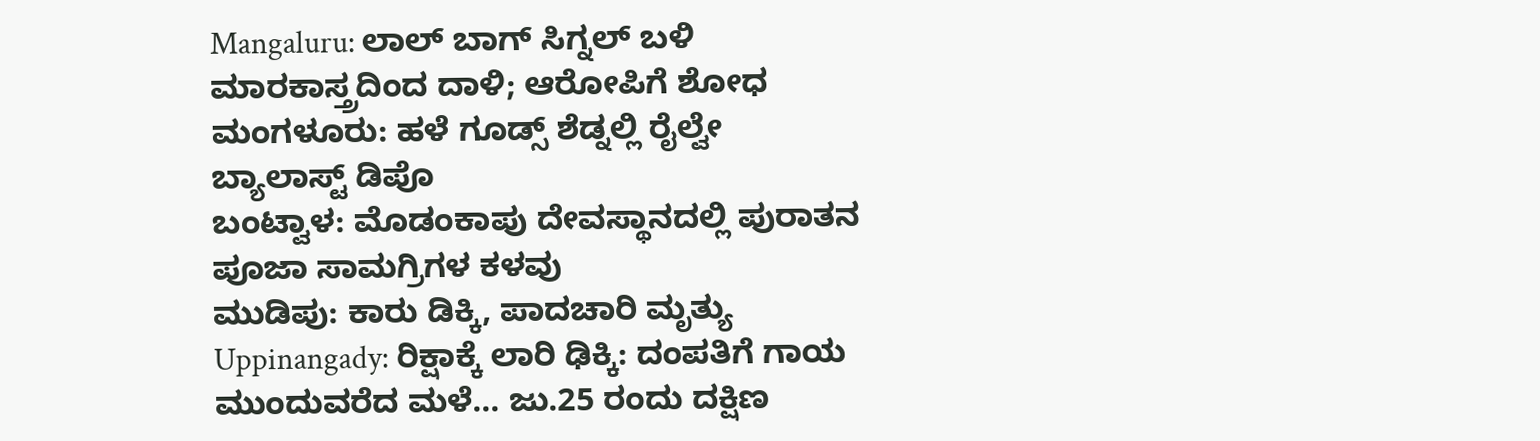Mangaluru: ಲಾಲ್ ಬಾಗ್ ಸಿಗ್ನಲ್ ಬಳಿ ಮಾರಕಾಸ್ತ್ರದಿಂದ ದಾಳಿ; ಆರೋಪಿಗೆ ಶೋಧ
ಮಂಗಳೂರು: ಹಳೆ ಗೂಡ್ಸ್ ಶೆಡ್ನಲ್ಲಿ ರೈಲ್ವೇ ಬ್ಯಾಲಾಸ್ಟ್ ಡಿಪೊ
ಬಂಟ್ವಾಳ: ಮೊಡಂಕಾಪು ದೇವಸ್ಥಾನದಲ್ಲಿ ಪುರಾತನ ಪೂಜಾ ಸಾಮಗ್ರಿಗಳ ಕಳವು
ಮುಡಿಪು: ಕಾರು ಡಿಕ್ಕಿ, ಪಾದಚಾರಿ ಮೃತ್ಯು
Uppinangady: ರಿಕ್ಷಾಕ್ಕೆ ಲಾರಿ ಢಿಕ್ಕಿ: ದಂಪತಿಗೆ ಗಾಯ
ಮುಂದುವರೆದ ಮಳೆ... ಜು.25 ರಂದು ದಕ್ಷಿಣ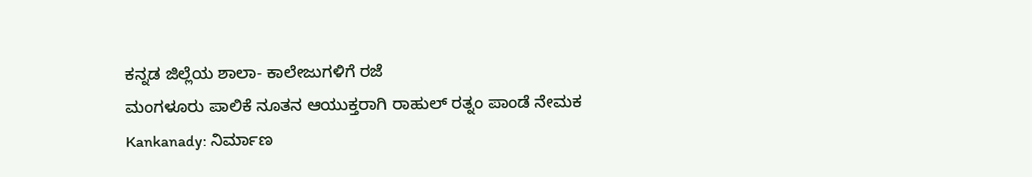ಕನ್ನಡ ಜಿಲ್ಲೆಯ ಶಾಲಾ- ಕಾಲೇಜುಗಳಿಗೆ ರಜೆ
ಮಂಗಳೂರು ಪಾಲಿಕೆ ನೂತನ ಆಯುಕ್ತರಾಗಿ ರಾಹುಲ್ ರತ್ನಂ ಪಾಂಡೆ ನೇಮಕ
Kankanady: ನಿರ್ಮಾಣ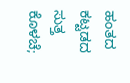ಹಂತದ ಕಟ್ಟಡದ ಸುತ್ತ ಕೊಳಚೆ;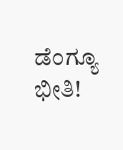ಡೆಂಗ್ಯೂ ಭೀತಿ!